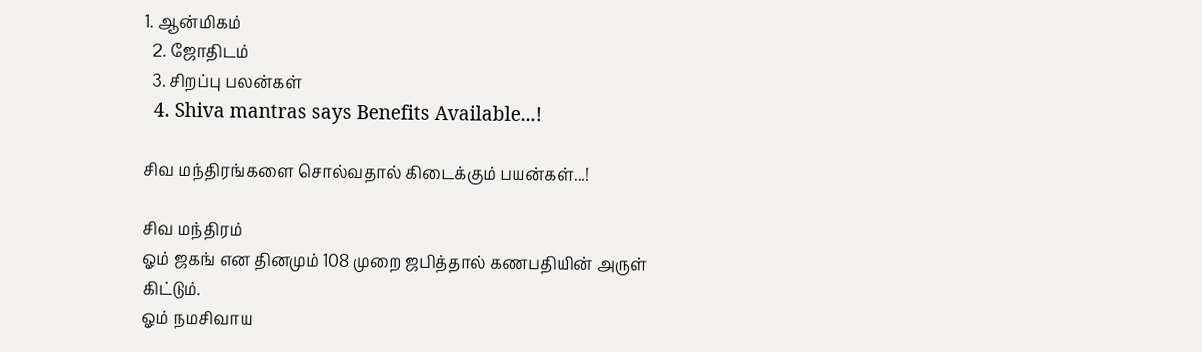1. ஆன்மிகம்
  2. ஜோ‌திட‌ம்
  3. சிற‌ப்பு‌ பல‌ன்க‌ள்
  4. Shiva mantras says Benefits Available...!

சிவ மந்திரங்களை சொல்வதால் கிடைக்கும் பயன்கள்...!

சிவ மந்திரம்
ஓம் ஜகங் என தினமும் 108 முறை ஜபித்தால் கணபதியின் அருள் கிட்டும்.
ஓம் நமசிவாய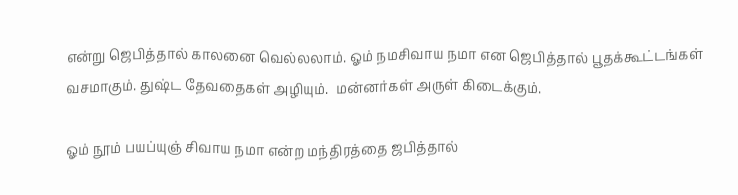என்று ஜெபித்தால் காலனை வெல்லலாம். ஓம் நமசிவாய நமா என ஜெபித்தால் பூதக்கூட்டங்கள் வசமாகும். துஷ்ட தேவதைகள் அழியும்.  மன்னர்கள் அருள் கிடைக்கும்.

ஓம் நூம் பயப்யுஞ் சிவாய நமா என்ற மந்திரத்தை ஜபித்தால்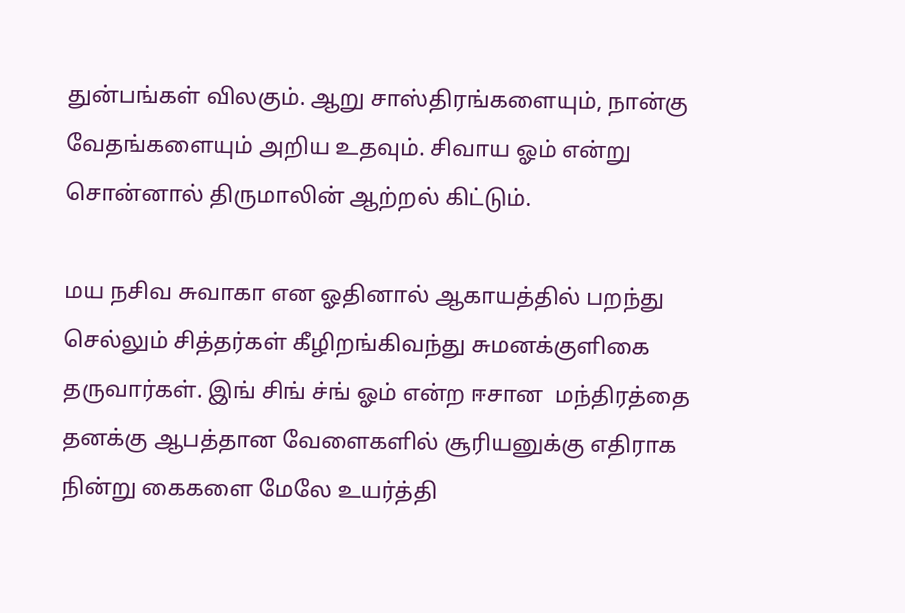துன்பங்கள் விலகும். ஆறு சாஸ்திரங்களையும், நான்கு வேதங்களையும் அறிய உதவும். சிவாய ஓம் என்று சொன்னால் திருமாலின் ஆற்றல் கிட்டும்.

மய நசிவ சுவாகா என ஓதினால் ஆகாயத்தில் பறந்து செல்லும் சித்தர்கள் கீழிறங்கிவந்து சுமனக்குளிகை தருவார்கள். இங் சிங் ச்ங் ஓம் என்ற ஈசான  மந்திரத்தை தனக்கு ஆபத்தான வேளைகளில் சூரியனுக்கு எதிராக நின்று கைகளை மேலே உயர்த்தி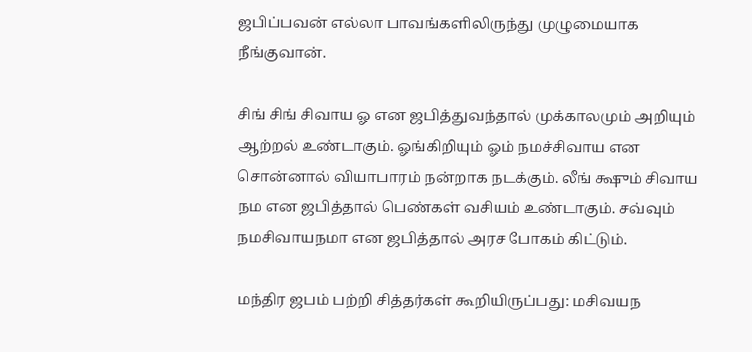ஜபிப்பவன் எல்லா பாவங்களிலிருந்து முழுமையாக  நீங்குவான்.

சிங் சிங் சிவாய ஓ என ஜபித்துவந்தால் முக்காலமும் அறியும் ஆற்றல் உண்டாகும். ஓங்கிறியும் ஓம் நமச்சிவாய என சொன்னால் வியாபாரம் நன்றாக நடக்கும். லீங் க்ஷும் சிவாய நம என ஜபித்தால் பெண்கள் வசியம் உண்டாகும். சவ்வும் நமசிவாயநமா என ஜபித்தால் அரச போகம் கிட்டும்.

மந்திர ஜபம் பற்றி சித்தர்கள் கூறியிருப்பது: மசிவயந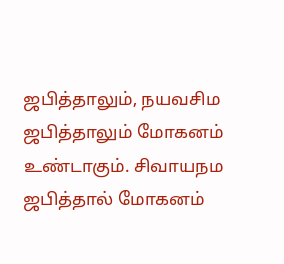ஜபித்தாலும், நயவசிம ஜபித்தாலும் மோகனம் உண்டாகும். சிவாயநம ஜபித்தால் மோகனம்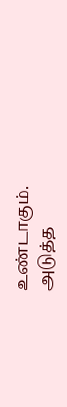உண்டாகும்.
அடுத்த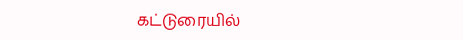கட்டுரையில்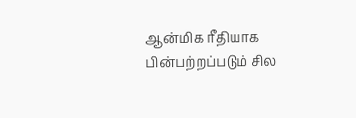ஆன்மிக ரீதியாக பின்பற்றப்படும் சில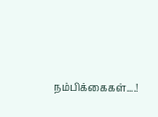நம்பிக்கைகள்....!